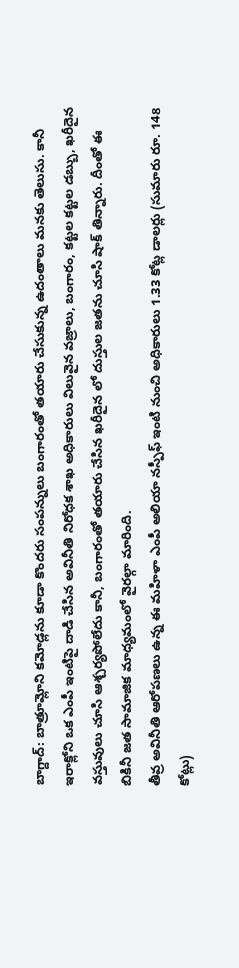బాగ్దాద్: బాత్రూమ్లోని కమోడ్లను కూడా కొందరు సంపన్నులు బంగారంతో తయారు చేసుకున్న ఉదంతాలు మనకు తెలుసు. కానీ ఇరాక్లోని ఒక ఎంపీ ఇంటిపై దాడి చేసిన అవినీతి నిరోధక శాఖ అధికారులు విలువైన వజ్రాలు, బంగారం, కట్టల కట్టల డబ్బు, ఖరీదైన వస్తువులు చూసి ఆశ్చర్యపోలేదు కానీ, బంగారంతో తయారు చేసిన ఖరీదైన లో దుస్తుల జతను చూసి షాక్ తిన్నారు. దీంతో ఈ బికినీ జత సామాజిక మాధ్యమంలో వైరల్గా మారింది.
తీవ్ర అవినీతి ఆరోపణలు ఉన్న ఈ మహిళా ఎంపీ అలియా నస్పీఫ్ ఇంటి నుంచి అధికారులు 1.33 కోట్ల డాలర్లు (సుమారు రూ. 148 కోట్లు)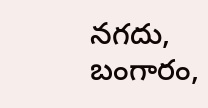నగదు, బంగారం,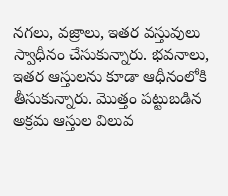నగలు, వజ్రాలు, ఇతర వస్తువులు స్వాధీనం చేసుకున్నారు. భవనాలు, ఇతర ఆస్తులను కూడా ఆధీనంలోకి తీసుకున్నారు. మొత్తం పట్టుబడిన అక్రమ ఆస్తుల విలువ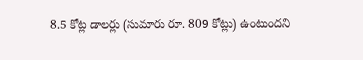8.5 కోట్ల డాలర్లు (సుమారు రూ. 809 కోట్లు) ఉంటుందని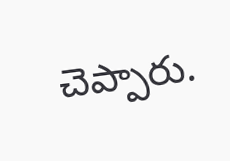చెప్పారు.